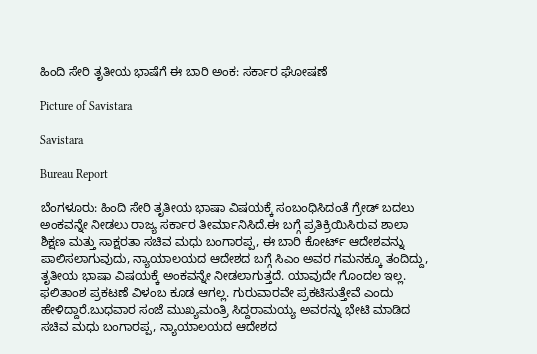ಹಿಂದಿ ಸೇರಿ ತೃತೀಯ ಭಾಷೆಗೆ ಈ ಬಾರಿ ಅಂಕ: ಸರ್ಕಾರ ಘೋಷಣೆ

Picture of Savistara

Savistara

Bureau Report

ಬೆಂಗಳೂರು: ಹಿಂದಿ ಸೇರಿ ತೃತೀಯ ಭಾಷಾ ವಿಷಯಕ್ಕೆ ಸಂಬಂಧಿಸಿದಂತೆ ಗ್ರೇಡ್ ಬದಲು ಅಂಕವನ್ನೇ ನೀಡಲು ರಾಜ್ಯ ಸರ್ಕಾರ ತೀರ್ಮಾನಿಸಿದೆ.ಈ ಬಗ್ಗೆ ಪ್ರತಿಕ್ರಿಯಿಸಿರುವ ಶಾಲಾ ಶಿಕ್ಷಣ ಮತ್ತು ಸಾಕ್ಷರತಾ ಸಚಿವ ಮಧು ಬಂಗಾರಪ್ಪ, ಈ ಬಾರಿ ಕೋರ್ಟ್ ಆದೇಶವನ್ನು ಪಾಲಿಸಲಾಗುವುದು, ನ್ಯಾಯಾಲಯದ ಆದೇಶದ ಬಗ್ಗೆ ಸಿಎಂ ಅವರ ಗಮನಕ್ಕೂ ತಂದಿದ್ದು, ತೃತೀಯ ಭಾಷಾ ವಿಷಯಕ್ಕೆ ಅಂಕವನ್ನೇ ನೀಡಲಾಗುತ್ತದೆ. ಯಾವುದೇ ಗೊಂದಲ ಇಲ್ಲ. ಫಲಿತಾಂಶ ಪ್ರಕಟಣೆ ವಿಳಂಬ ಕೂಡ ಆಗಲ್ಲ. ಗುರುವಾರವೇ ಪ್ರಕಟಿಸುತ್ತೇವೆ ಎಂದು ಹೇಳಿದ್ದಾರೆ.ಬುಧವಾರ ಸಂಜೆ ಮುಖ್ಯಮಂತ್ರಿ ಸಿದ್ದರಾಮಯ್ಯ ಅವರನ್ನು ಭೇಟಿ ಮಾಡಿದ ಸಚಿವ ಮಧು ಬಂಗಾರಪ್ಪ, ನ್ಯಾಯಾಲಯದ ಆದೇಶದ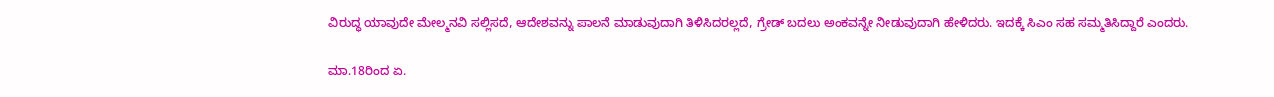ವಿರುದ್ಧ ಯಾವುದೇ ಮೇಲ್ಮನವಿ ಸಲ್ಲಿಸದೆ, ಆದೇಶವನ್ನು ಪಾಲನೆ ಮಾಡುವುದಾಗಿ ತಿಳಿಸಿದರಲ್ಲದೆ, ಗ್ರೇಡ್ ಬದಲು ಅಂಕವನ್ನೇ ನೀಡುವುದಾಗಿ ಹೇಳಿದರು. ಇದಕ್ಕೆ ಸಿಎಂ ಸಹ ಸಮ್ಮತಿಸಿದ್ದಾರೆ ಎಂದರು.

ಮಾ.18ರಿಂದ ಏ.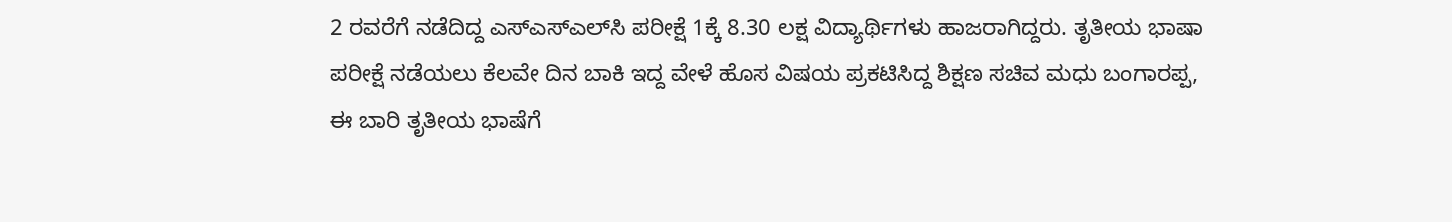2 ರವರೆಗೆ ನಡೆದಿದ್ದ ಎಸ್‌ಎಸ್‌ಎಲ್‌ಸಿ ಪರೀಕ್ಷೆ 1ಕ್ಕೆ 8.30 ಲಕ್ಷ ವಿದ್ಯಾರ್ಥಿಗಳು ಹಾಜರಾಗಿದ್ದರು. ತೃತೀಯ ಭಾಷಾ ಪರೀಕ್ಷೆ ನಡೆಯಲು ಕೆಲವೇ ದಿನ ಬಾಕಿ ಇದ್ದ ವೇಳೆ ಹೊಸ ವಿಷಯ ಪ್ರಕಟಿಸಿದ್ದ ಶಿಕ್ಷಣ ಸಚಿವ ಮಧು ಬಂಗಾರಪ್ಪ, ಈ ಬಾರಿ ತೃತೀಯ ಭಾಷೆಗೆ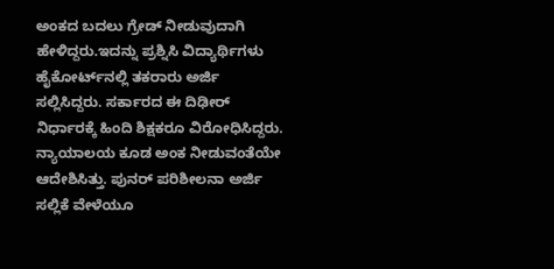ಅಂಕದ ಬದಲು ಗ್ರೇಡ್ ನೀಡುವುದಾಗಿ ಹೇಳಿದ್ದರು.ಇದನ್ನು ಪ್ರಶ್ನಿಸಿ ವಿದ್ಯಾರ್ಥಿಗಳು ಹೈಕೋರ್ಟ್‌ನಲ್ಲಿ ತಕರಾರು ಅರ್ಜಿ ಸಲ್ಲಿಸಿದ್ದರು. ಸರ್ಕಾರದ ಈ ದಿಢೀರ್ ನಿರ್ಧಾರಕ್ಕೆ ಹಿಂದಿ ಶಿಕ್ಷಕರೂ ವಿರೋಧಿಸಿದ್ದರು. ನ್ಯಾಯಾಲಯ ಕೂಡ ಅಂಕ ನೀಡುವಂತೆಯೇ ಆದೇಶಿಸಿತ್ತು. ಪುನರ್ ಪರಿಶೀಲನಾ ಅರ್ಜಿ ಸಲ್ಲಿಕೆ ವೇಳೆಯೂ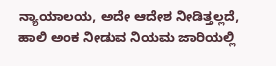ನ್ಯಾಯಾಲಯ, ಅದೇ ಆದೇಶ ನೀಡಿತ್ತಲ್ಲದೆ, ಹಾಲಿ ಅಂಕ ನೀಡುವ ನಿಯಮ ಜಾರಿಯಲ್ಲಿ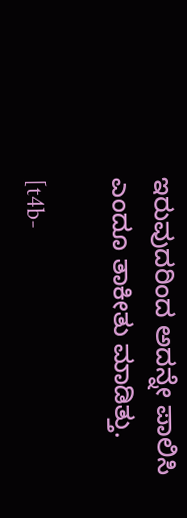ಇರುವುದರಿಂದ ಅದನ್ನೇ ಪಾಲಿಸಿ ಎಂದೂ ತಾಕೀತು ಮಾಡಿತ್ತು.

[t4b-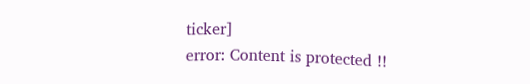ticker]
error: Content is protected !!